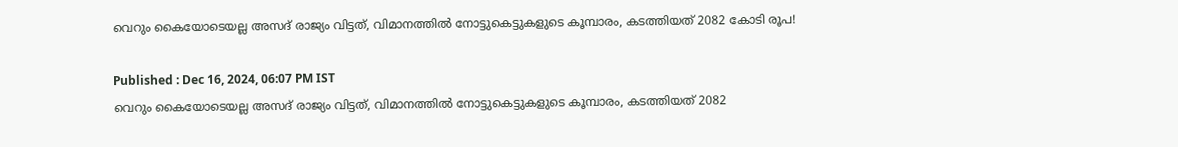വെറും കൈയോടെയല്ല അസദ് രാജ്യം വിട്ടത്, വിമാനത്തിൽ നോട്ടുകെട്ടുകളുടെ കൂമ്പാരം, കടത്തിയത് 2082 കോടി രൂപ!

Published : Dec 16, 2024, 06:07 PM IST
വെറും കൈയോടെയല്ല അസദ് രാജ്യം വിട്ടത്, വിമാനത്തിൽ നോട്ടുകെട്ടുകളുടെ കൂമ്പാരം, കടത്തിയത് 2082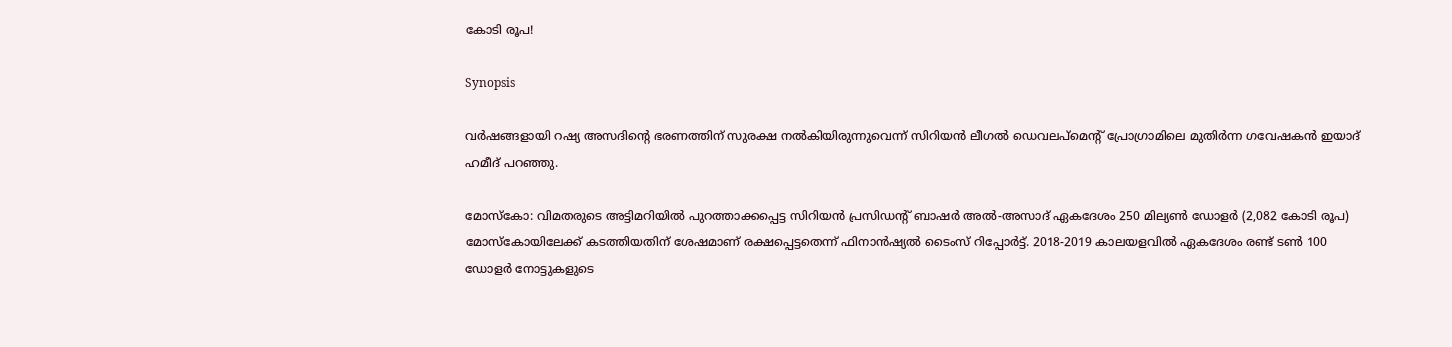കോടി രൂപ!

Synopsis

വർഷങ്ങളായി റഷ്യ അസദിൻ്റെ ഭരണത്തിന് സുരക്ഷ നൽകിയിരുന്നുവെന്ന് സിറിയൻ ലീഗൽ ഡെവലപ്‌മെൻ്റ് പ്രോഗ്രാമിലെ മുതിർന്ന ഗവേഷകൻ ഇയാദ് ഹമീദ് പറഞ്ഞു.

മോസ്കോ: വിമതരുടെ അട്ടിമറിയിൽ പുറത്താക്കപ്പെട്ട സിറിയൻ പ്രസിഡൻ്റ് ബാഷർ അൽ-അസാദ് ഏകദേശം 250 മില്യൺ ഡോളർ (2,082 കോടി രൂപ) മോസ്‌കോയിലേക്ക് കടത്തിയതിന് ശേഷമാണ് രക്ഷപ്പെട്ടതെന്ന് ഫിനാൻഷ്യൽ ടൈംസ് റിപ്പോർട്ട്. 2018-2019 കാലയളവിൽ ഏകദേശം രണ്ട് ടൺ 100 ഡോളർ നോട്ടുകളുടെ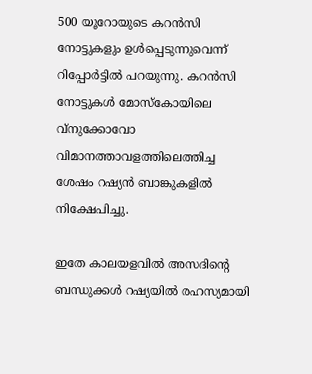500 യൂറോയുടെ കറൻസി നോട്ടുകളും ഉൾപ്പെടുന്നുവെന്ന് റിപ്പോർട്ടിൽ പറയുന്നു. കറൻസി നോട്ടുകൾ മോസ്കോയിലെ വ്നുക്കോവോ വിമാനത്താവളത്തിലെത്തിച്ച ശേഷം റഷ്യൻ ബാങ്കുകളിൽ നിക്ഷേപിച്ചു.

ഇതേ കാലയളവിൽ അസദിൻ്റെ ബന്ധുക്കൾ റഷ്യയിൽ രഹസ്യമായി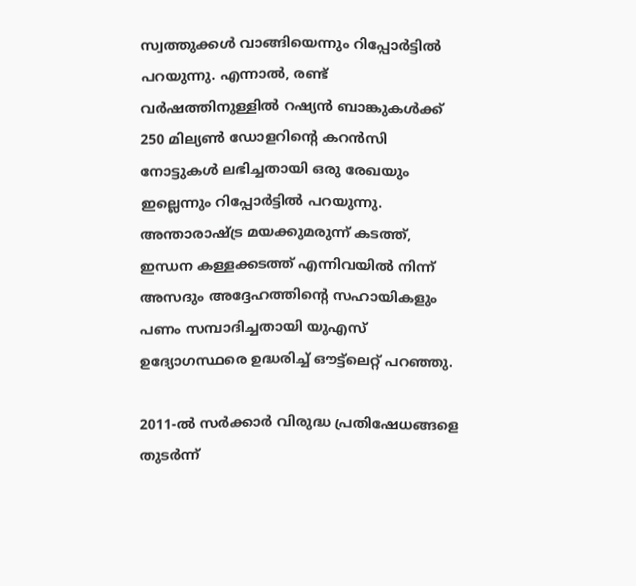സ്വത്തുക്കൾ വാങ്ങിയെന്നും റിപ്പോർട്ടിൽ പറയുന്നു. എന്നാൽ, രണ്ട് വർഷത്തിനുള്ളിൽ റഷ്യൻ ബാങ്കുകൾക്ക് 250 മില്യൺ ഡോളറിൻ്റെ കറൻസി നോട്ടുകൾ ലഭിച്ചതായി ഒരു രേഖയും ഇല്ലെന്നും റിപ്പോർട്ടിൽ പറയുന്നു. അന്താരാഷ്ട്ര മയക്കുമരുന്ന് കടത്ത്, ഇന്ധന കള്ളക്കടത്ത് എന്നിവയിൽ നിന്ന് അസദും അദ്ദേഹത്തിൻ്റെ സഹായികളും പണം സമ്പാദിച്ചതായി യുഎസ് ഉദ്യോഗസ്ഥരെ ഉദ്ധരിച്ച് ഔട്ട്‌ലെറ്റ് പറഞ്ഞു.

2011-ൽ സർക്കാർ വിരുദ്ധ പ്രതിഷേധങ്ങളെ തുടർന്ന്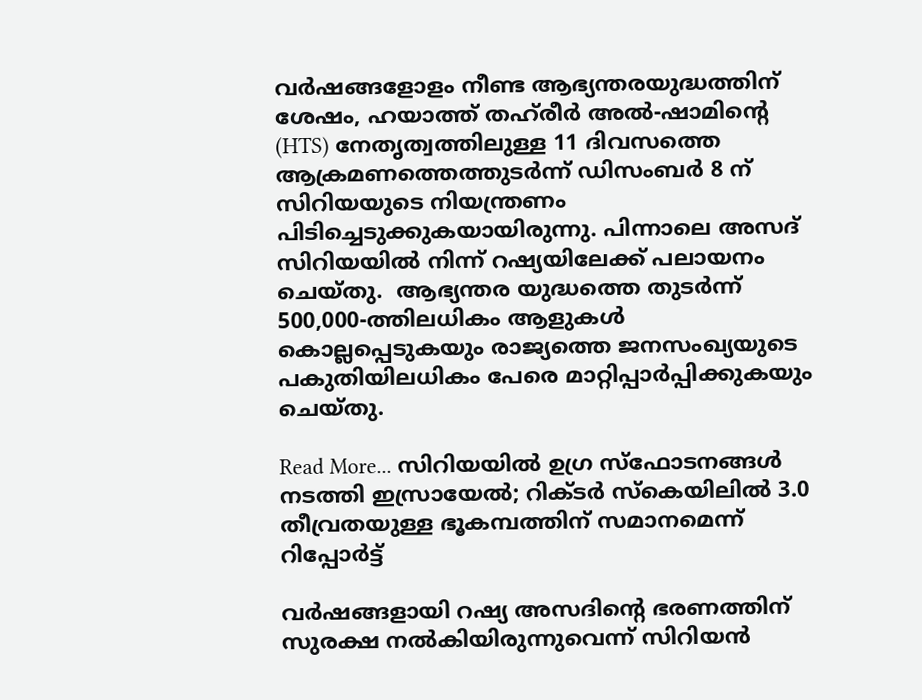വർഷങ്ങളോളം നീണ്ട ആഭ്യന്തരയുദ്ധത്തിന് ശേഷം, ഹയാത്ത് തഹ്‌രീർ അൽ-ഷാമിൻ്റെ (HTS) നേതൃത്വത്തിലുള്ള 11 ദിവസത്തെ ആക്രമണത്തെത്തുടർന്ന് ഡിസംബർ 8 ന് സിറിയയുടെ നിയന്ത്രണം പിടിച്ചെടുക്കുകയായിരുന്നു. പിന്നാലെ അസദ് സിറിയയിൽ നിന്ന് റഷ്യയിലേക്ക് പലായനം ചെയ്തു.  ആഭ്യന്തര യുദ്ധത്തെ തുടർന്ന് 500,000-ത്തിലധികം ആളുകൾ കൊല്ലപ്പെടുകയും രാജ്യത്തെ ജനസംഖ്യയുടെ പകുതിയിലധികം പേരെ മാറ്റിപ്പാർപ്പിക്കുകയും ചെയ്തു.

Read More... സിറിയയിൽ ഉഗ്ര സ്ഫോടനങ്ങൾ നടത്തി ഇസ്രായേൽ; റിക്ടർ സ്കെയിലിൽ 3.0 തീവ്രതയുള്ള ഭൂകമ്പത്തിന് സമാനമെന്ന് റിപ്പോർട്ട്

വർഷങ്ങളായി റഷ്യ അസദിൻ്റെ ഭരണത്തിന് സുരക്ഷ നൽകിയിരുന്നുവെന്ന് സിറിയൻ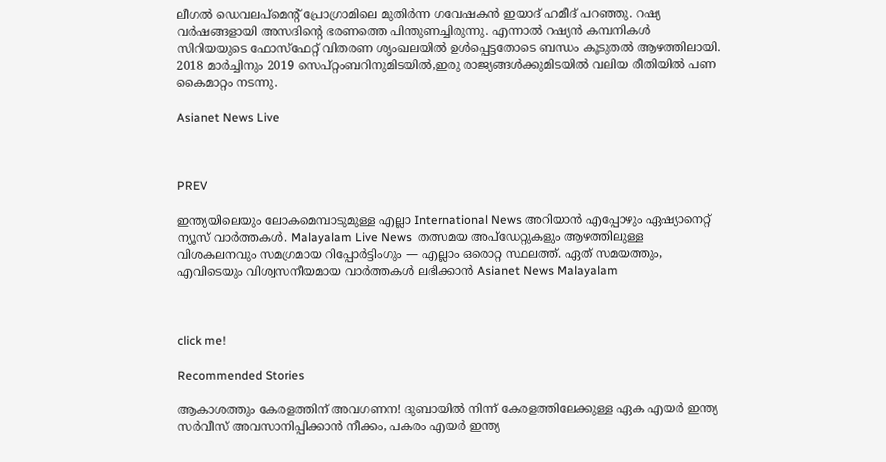ലീഗൽ ഡെവലപ്‌മെൻ്റ് പ്രോഗ്രാമിലെ മുതിർന്ന ഗവേഷകൻ ഇയാദ് ഹമീദ് പറഞ്ഞു. റഷ്യ വർഷങ്ങളായി അസദിൻ്റെ ഭരണത്തെ പിന്തുണച്ചിരുന്നു. എന്നാൽ റഷ്യൻ കമ്പനികൾ സിറിയയുടെ ഫോസ്ഫേറ്റ് വിതരണ ശൃംഖലയിൽ ഉൾപ്പെട്ടതോടെ ബന്ധം കൂടുതൽ ആഴത്തിലായി. 2018 മാർച്ചിനും 2019 സെപ്റ്റംബറിനുമിടയിൽ,ഇരു രാജ്യങ്ങൾക്കുമിടയിൽ വലിയ രീതിയിൽ പണ കൈമാറ്റം നടന്നു.

Asianet News Live



PREV

ഇന്ത്യയിലെയും ലോകമെമ്പാടുമുള്ള എല്ലാ International News അറിയാൻ എപ്പോഴും ഏഷ്യാനെറ്റ് ന്യൂസ് വാർത്തകൾ. Malayalam Live News  തത്സമയ അപ്‌ഡേറ്റുകളും ആഴത്തിലുള്ള വിശകലനവും സമഗ്രമായ റിപ്പോർട്ടിംഗും — എല്ലാം ഒരൊറ്റ സ്ഥലത്ത്. ഏത് സമയത്തും, എവിടെയും വിശ്വസനീയമായ വാർത്തകൾ ലഭിക്കാൻ Asianet News Malayalam



click me!

Recommended Stories

ആകാശത്തും കേരളത്തിന് അവഗണന! ദുബായിൽ നിന്ന് കേരളത്തിലേക്കുള്ള ഏക എയർ ഇന്ത്യ സർവീസ് അവസാനിപ്പിക്കാൻ നീക്കം, പകരം എയർ ഇന്ത്യ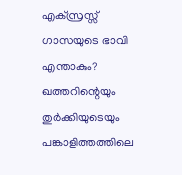എക്സ്രസ്സ്
ഗാസയുടെ ഭാവി എന്താകും? ഖത്തറിന്റെയും തുർക്കിയുടെയും പങ്കാളിത്തത്തിലെ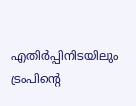എതിർപ്പിനിടയിലും ട്രംപിന്‍റെ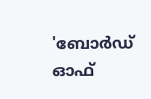'ബോർഡ് ഓഫ്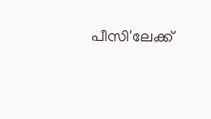പീസി'ലേക്ക്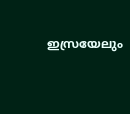ഇസ്രയേലും